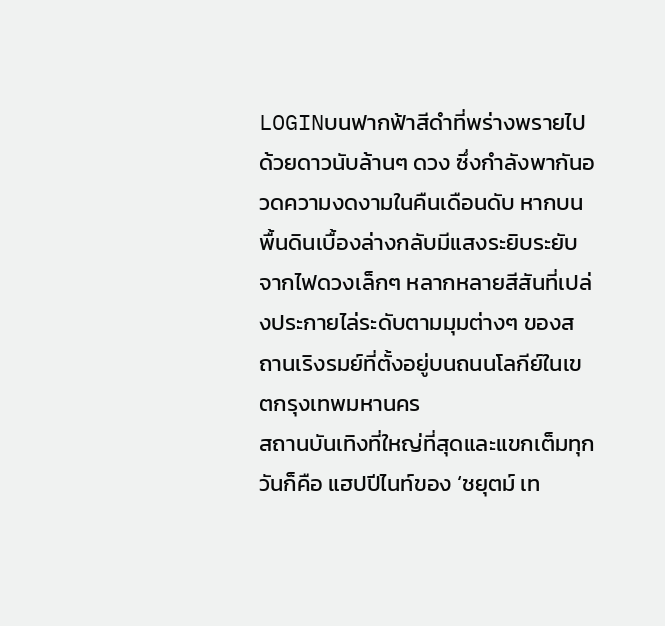LOGINบนฟากฟ้าสีดำที่พร่างพรายไปด้วยดาวนับล้านๆ ดวง ซึ่งกำลังพากันอวดความงดงามในคืนเดือนดับ หากบนพื้นดินเบื้องล่างกลับมีแสงระยิบระยับจากไฟดวงเล็กๆ หลากหลายสีสันที่เปล่งประกายไล่ระดับตามมุมต่างๆ ของสถานเริงรมย์ที่ตั้งอยู่บนถนนโลกีย์ในเขตกรุงเทพมหานคร
สถานบันเทิงที่ใหญ่ที่สุดและแขกเต็มทุกวันก็คือ แฮปปีไนท์ของ ‘ชยุตม์ เท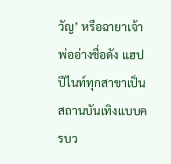วัญ’ หรือฉายาเจ้าพ่ออ่างชื่อดัง แฮปปีไนท์ทุกสาขาเป็นสถานบันเทิงแบบครบว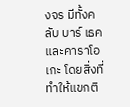งจร มีทั้งคลับ บาร์ เธค และคาราโอเกะ โดยสิ่งที่ทำให้แขกติ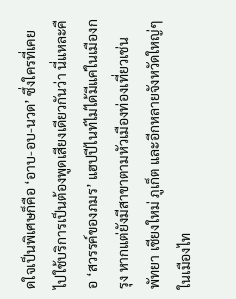ดใจเป็นพิเศษก็คือ ‘อาบ-อบ-นวด’ ซึ่งใครที่เคยไปใช้บริการเป็นต้องพูดเสียงเดียวกันว่า นี่แหละคือ ‘สวรรค์ของภมร’ แฮปปีไนท์ไม่ได้มีแค่ในเมืองกรุง หากแต่ยังมีสาขาตามหัวเมืองท่องเที่ยวเช่น พัทยา เชียงใหม่ ภูเก็ต และอีกหลายจังหวัดใหญ่ๆ ในเมืองไท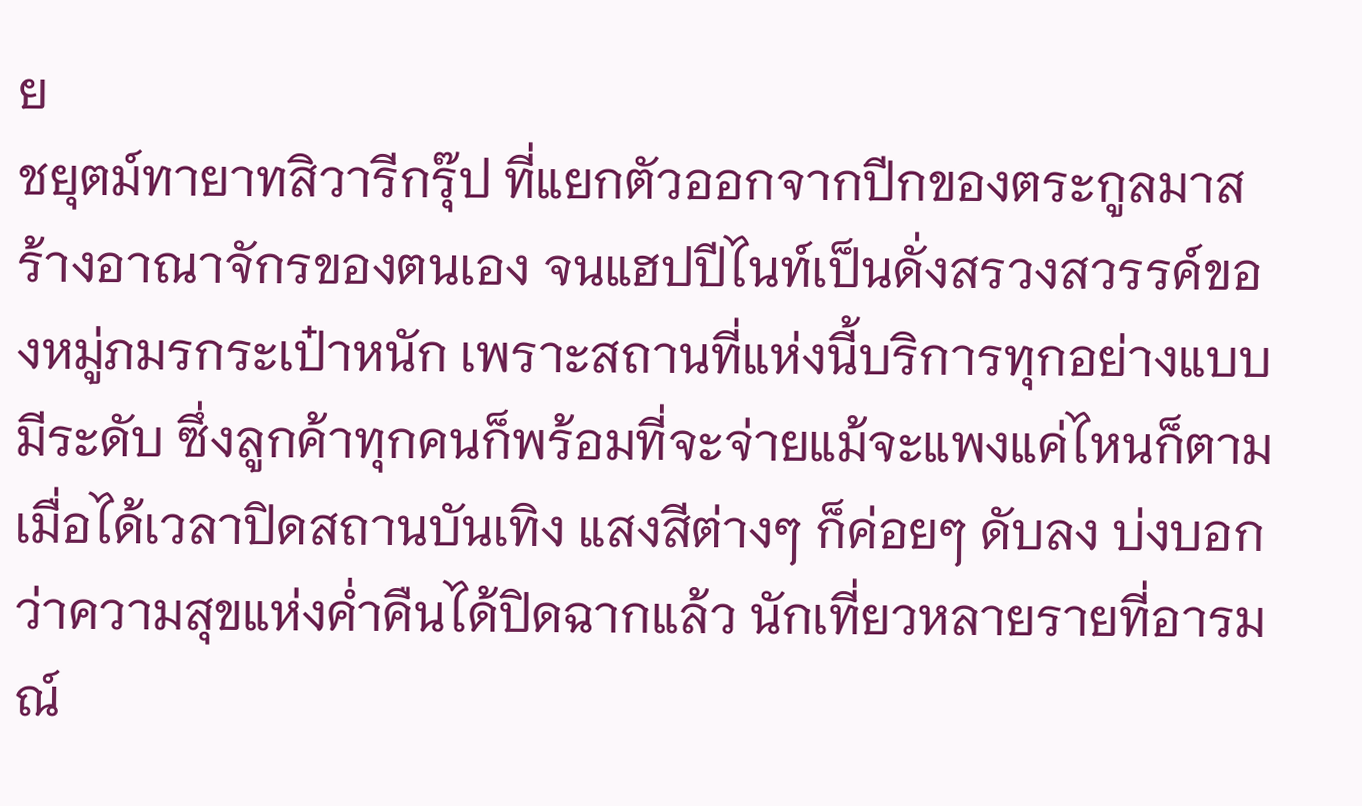ย
ชยุตม์ทายาทสิวารีกรุ๊ป ที่แยกตัวออกจากปีกของตระกูลมาสร้างอาณาจักรของตนเอง จนแฮปปีไนท์เป็นดั่งสรวงสวรรค์ของหมู่ภมรกระเป๋าหนัก เพราะสถานที่แห่งนี้บริการทุกอย่างแบบมีระดับ ซึ่งลูกค้าทุกคนก็พร้อมที่จะจ่ายแม้จะแพงแค่ไหนก็ตาม
เมื่อได้เวลาปิดสถานบันเทิง แสงสีต่างๆ ก็ค่อยๆ ดับลง บ่งบอกว่าความสุขแห่งค่ำคืนได้ปิดฉากแล้ว นักเที่ยวหลายรายที่อารมณ์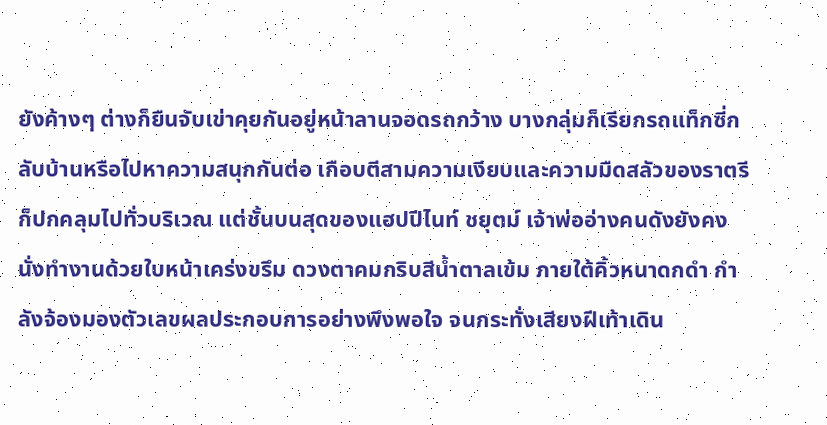ยังค้างๆ ต่างก็ยืนจับเข่าคุยกันอยู่หน้าลานจอดรถกว้าง บางกลุ่มก็เรียกรถแท็กซี่กลับบ้านหรือไปหาความสนุกกันต่อ เกือบตีสามความเงียบและความมืดสลัวของราตรีก็ปกคลุมไปทั่วบริเวณ แต่ชั้นบนสุดของแฮปปีไนท์ ชยุตม์ เจ้าพ่ออ่างคนดังยังคงนั่งทำงานด้วยใบหน้าเคร่งขรึม ดวงตาคมกริบสีน้ำตาลเข้ม ภายใต้คิ้วหนาดกดำ กำลังจ้องมองตัวเลขผลประกอบการอย่างพึงพอใจ จนกระทั่งเสียงฝีเท้าเดิน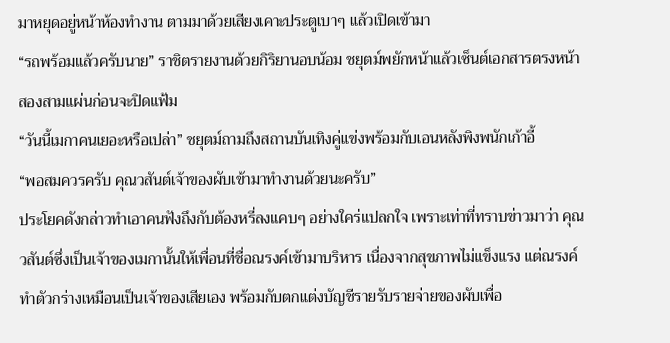มาหยุดอยู่หน้าห้องทำงาน ตามมาด้วยเสียงเคาะประตูเบาๆ แล้วเปิดเข้ามา
“รถพร้อมแล้วครับนาย” ราชิตรายงานด้วยกิริยานอบน้อม ชยุตม์พยักหน้าแล้วเซ็นต์เอกสารตรงหน้าสองสามแผ่นก่อนจะปิดแฟ้ม
“วันนี้เมกาคนเยอะหรือเปล่า” ชยุตม์ถามถึงสถานบันเทิงคู่แข่งพร้อมกับเอนหลังพิงพนักเก้าอี้
“พอสมควรครับ คุณวสันต์เจ้าของผับเข้ามาทำงานด้วยนะครับ”
ประโยคดังกล่าวทำเอาคนฟังถึงกับต้องหรี่ลงแคบๆ อย่างใคร่แปลกใจ เพราะเท่าที่ทราบข่าวมาว่า คุณวสันต์ซึ่งเป็นเจ้าของเมกานั้นให้เพื่อนที่ชื่อณรงค์เข้ามาบริหาร เนื่องจากสุขภาพไม่แข็งแรง แต่ณรงค์ทำตัวกร่างเหมือนเป็นเจ้าของเสียเอง พร้อมกับตกแต่งบัญชีรายรับรายจ่ายของผับเพื่อ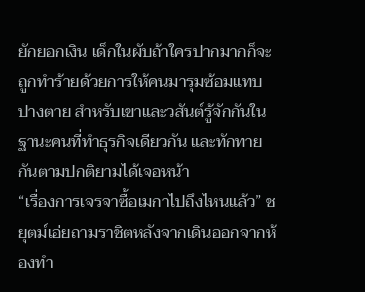ยักยอกเงิน เด็กในผับถ้าใครปากมากก็จะถูกทำร้ายด้วยการให้คนมารุมซ้อมแทบปางตาย สำหรับเขาและวสันต์รู้จักกันในฐานะคนที่ทำธุรกิจเดียวกัน และทักทายกันตามปกติยามได้เจอหน้า
“เรื่องการเจรจาซื้อเมกาไปถึงไหนแล้ว” ชยุตม์เอ่ยถามราชิตหลังจากเดินออกจากห้องทำ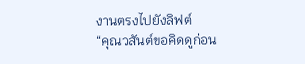งานตรงไปยังลิฟต์
“คุณวสันต์ขอคิดดูก่อน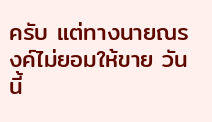ครับ แต่ทางนายณรงค์ไม่ยอมให้ขาย วันนี้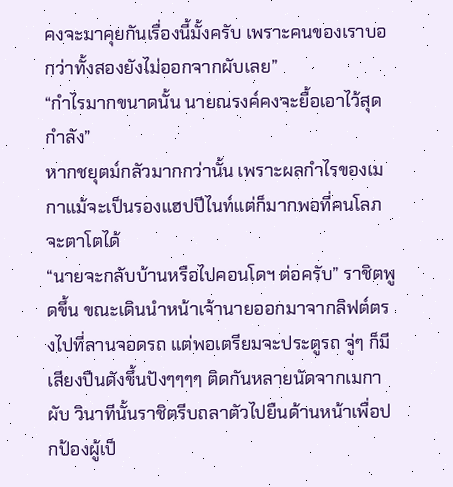คงจะมาคุยกันเรื่องนี้มั้งครับ เพราะคนของเราบอกว่าทั้งสองยังไม่ออกจากผับเลย”
“กำไรมากขนาดนั้น นายณรงค์คงจะยื้อเอาไว้สุดกำลัง”
หากชยุตม์กลัวมากกว่านั้น เพราะผลกำไรของเมกาแม้จะเป็นรองแฮปปีไนท์แต่ก็มากพอที่คนโลภจะตาโตได้
“นายจะกลับบ้านหรือไปคอนโดฯ ต่อครับ” ราชิตพูดขึ้น ขณะเดินนำหน้าเจ้านายออกมาจากลิฟต์ตรงไปที่ลานจอดรถ แต่พอเตรียมจะประตูรถ จู่ๆ ก็มีเสียงปืนดังขึ้นปังๆๆๆๆ ติดกันหลายนัดจากเมกาผับ วินาทีนั้นราชิตรีบถลาตัวไปยืนด้านหน้าเพื่อปกป้องผู้เป็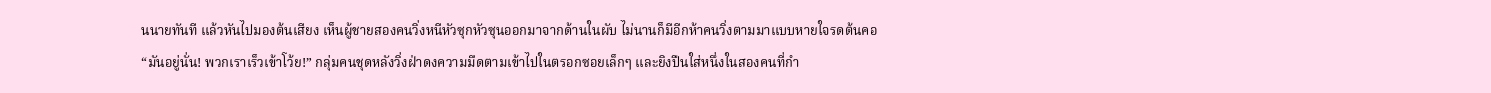นนายทันที แล้วหันไปมองต้นเสียง เห็นผู้ชายสองคนวิ่งหนีหัวซุกหัวซุนออกมาจากด้านในผับ ไม่นานก็มีอีกห้าคนวิ่งตามมาแบบหายใจรดต้นคอ
“มันอยู่นั่น! พวกเราเร็วเข้าโว้ย!” กลุ่มคนชุดหลังวิ่งฝ่าดงความมืดตามเข้าไปในตรอกซอยเล็กๆ และยิงปืนใส่หนึ่งในสองคนที่กำ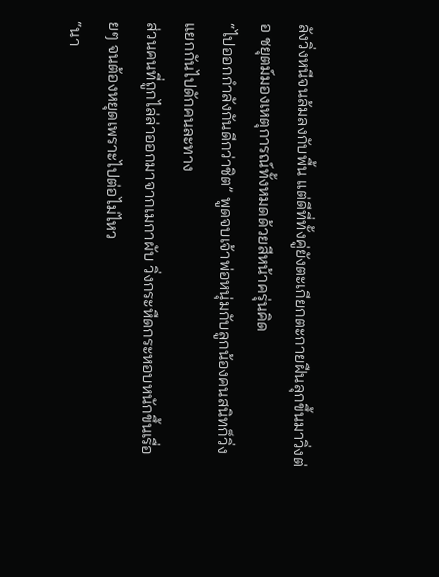ลังวิ่งหนีจนล้มลงกับพื้น แต่ดีที่ทั้งคู่ยังตะเกียกตะกายฝืนลุกขึ้นมาวิ่งต่อ ชยุตม์มองเหตุการณ์ทั้งหมดด้วยสีหน้าครุ่นคิด
“ไปออกกำลังกันดีกว่าชิต” พูดจบเจ้าพ่อหนุ่มกับลูกน้องคนสนิทก็วิ่งแยกกันไปดักคนละทาง
ส่วนคนที่ถูกไล่ล่าออกมาจากเมกาผับ วิ่งกระหืดกระหอบหนักขึ้นเรื่อยๆ จนต้องหยุดเพราะไปต่อไม่ไหว
“นา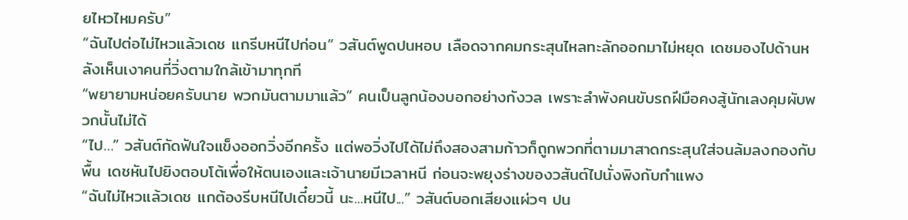ยไหวไหมครับ”
“ฉันไปต่อไม่ไหวแล้วเดช แกรีบหนีไปก่อน” วสันต์พูดปนหอบ เลือดจากคมกระสุนไหลทะลักออกมาไม่หยุด เดชมองไปด้านหลังเห็นเงาคนที่วิ่งตามใกล้เข้ามาทุกที
“พยายามหน่อยครับนาย พวกมันตามมาแล้ว” คนเป็นลูกน้องบอกอย่างกังวล เพราะลำพังคนขับรถฝีมือคงสู้นักเลงคุมผับพวกนั้นไม่ได้
“ไป…” วสันต์กัดฟันใจแข็งออกวิ่งอีกครั้ง แต่พอวิ่งไปได้ไม่ถึงสองสามก้าวก็ถูกพวกที่ตามมาสาดกระสุนใส่จนล้มลงกองกับพื้น เดชหันไปยิงตอบโต้เพื่อให้ตนเองและเจ้านายมีเวลาหนี ก่อนจะพยุงร่างของวสันต์ไปนั่งพิงกับกำแพง
“ฉันไม่ไหวแล้วเดช แกต้องรีบหนีไปเดี๋ยวนี้ นะ...หนีไป...” วสันต์บอกเสียงแผ่วๆ ปน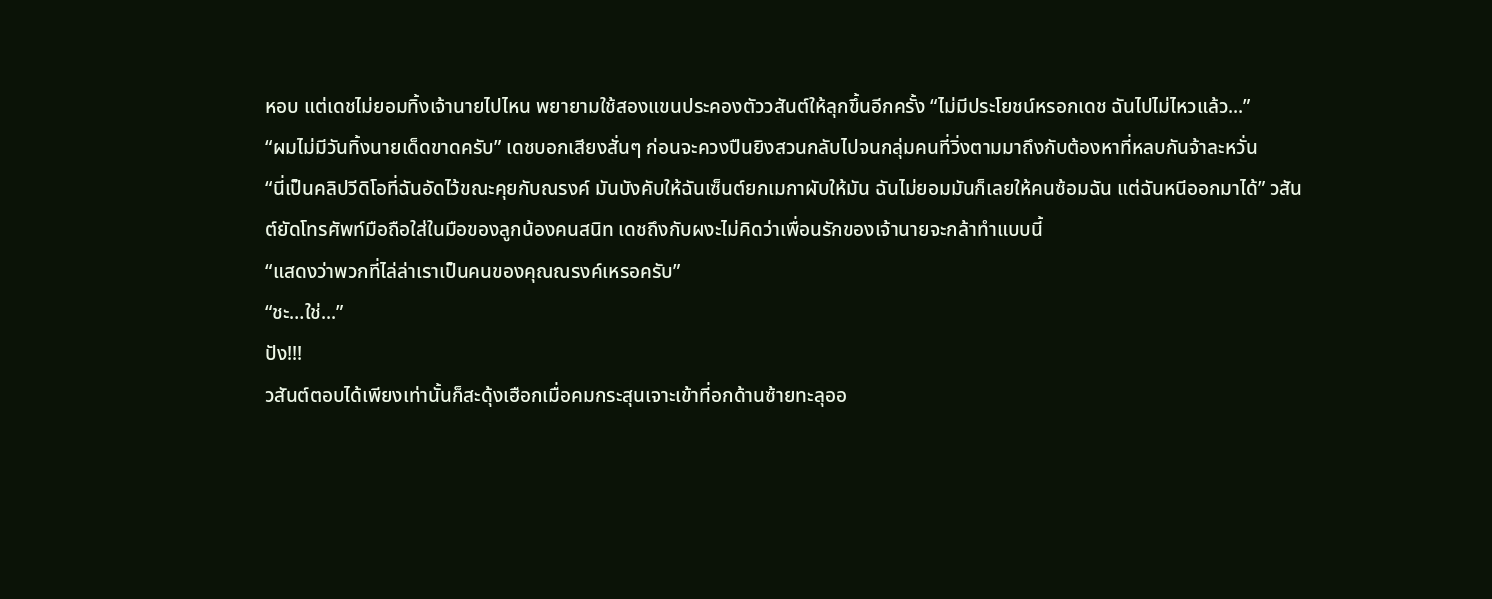หอบ แต่เดชไม่ยอมทิ้งเจ้านายไปไหน พยายามใช้สองแขนประคองตัววสันต์ให้ลุกขึ้นอีกครั้ง “ไม่มีประโยชน์หรอกเดช ฉันไปไม่ไหวแล้ว...”
“ผมไม่มีวันทิ้งนายเด็ดขาดครับ” เดชบอกเสียงสั่นๆ ก่อนจะควงปืนยิงสวนกลับไปจนกลุ่มคนที่วิ่งตามมาถึงกับต้องหาที่หลบกันจ้าละหวั่น
“นี่เป็นคลิปวีดิโอที่ฉันอัดไว้ขณะคุยกับณรงค์ มันบังคับให้ฉันเซ็นต์ยกเมกาผับให้มัน ฉันไม่ยอมมันก็เลยให้คนซ้อมฉัน แต่ฉันหนีออกมาได้” วสันต์ยัดโทรศัพท์มือถือใส่ในมือของลูกน้องคนสนิท เดชถึงกับผงะไม่คิดว่าเพื่อนรักของเจ้านายจะกล้าทำแบบนี้
“แสดงว่าพวกที่ไล่ล่าเราเป็นคนของคุณณรงค์เหรอครับ”
“ชะ…ใช่...”
ปัง!!!
วสันต์ตอบได้เพียงเท่านั้นก็สะดุ้งเฮือกเมื่อคมกระสุนเจาะเข้าที่อกด้านซ้ายทะลุออ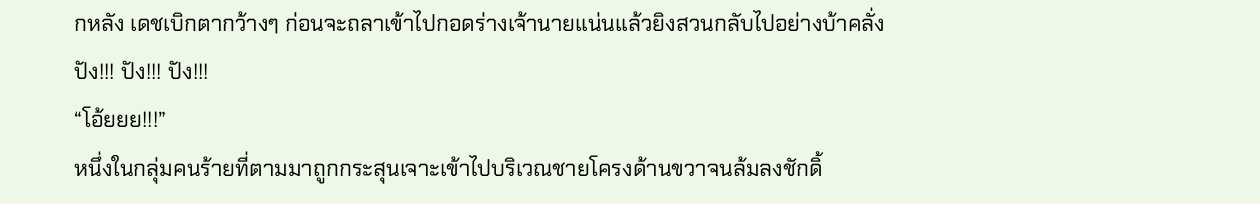กหลัง เดชเบิกตากว้างๆ ก่อนจะถลาเข้าไปกอดร่างเจ้านายแน่นแล้วยิงสวนกลับไปอย่างบ้าคลั่ง
ปัง!!! ปัง!!! ปัง!!!
“โอ้ยยย!!!”
หนึ่งในกลุ่มคนร้ายที่ตามมาถูกกระสุนเจาะเข้าไปบริเวณชายโครงด้านขวาจนล้มลงชักดิ้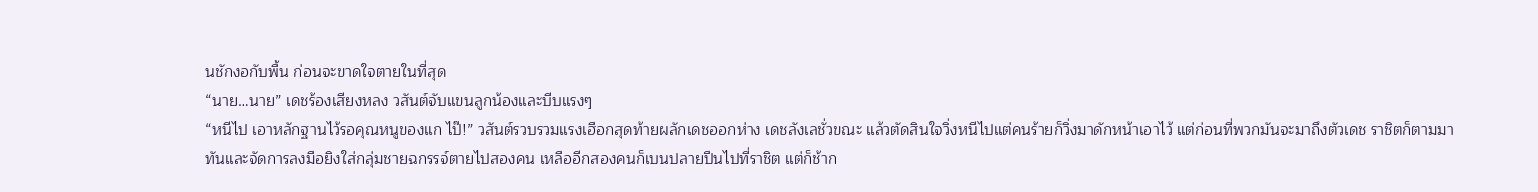นชักงอกับพื้น ก่อนจะขาดใจตายในที่สุด
“นาย…นาย” เดชร้องเสียงหลง วสันต์จับแขนลูกน้องและบีบแรงๆ
“หนีไป เอาหลักฐานไว้รอคุณหนูของแก ไป๊!” วสันต์รวบรวมแรงเฮือกสุดท้ายผลักเดชออกห่าง เดชลังเลชั่วขณะ แล้วตัดสินใจวิ่งหนีไปแต่คนร้ายก็วิ่งมาดักหน้าเอาไว้ แต่ก่อนที่พวกมันจะมาถึงตัวเดช ราชิตก็ตามมาทันและจัดการลงมือยิงใส่กลุ่มชายฉกรรจ์ตายไปสองคน เหลืออีกสองคนก็เบนปลายปืนไปที่ราชิต แต่ก็ช้าก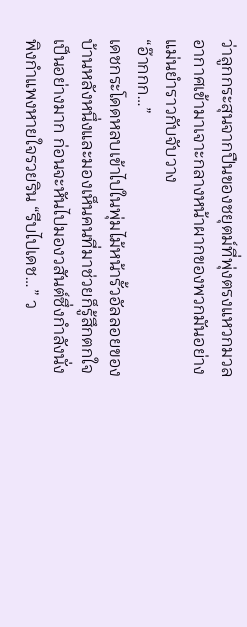ว่าลูกกระสุนจากปืนของชยุตม์ที่พุ่งตรงแหวกมวลอากาศเข้ามาเจาะกลางหน้าผากของพวกมันอย่างแม่นยำราวกับจับวาง
“อ๊ากกก…”
เดชกระโดดหลบเข้าไปในพุ่มไม้หน้ารั้วอัลลอยของบ้านหลังหนึ่งและมองเห็นคนที่มาช่วยก็รู้สึกตกใจเป็นอย่างมาก ก่อนจะหันไปมองวสันต์ซึ่งกำลังนั่งพิงกำแพงหายใจรวยริน “รีบไปเดช…” ว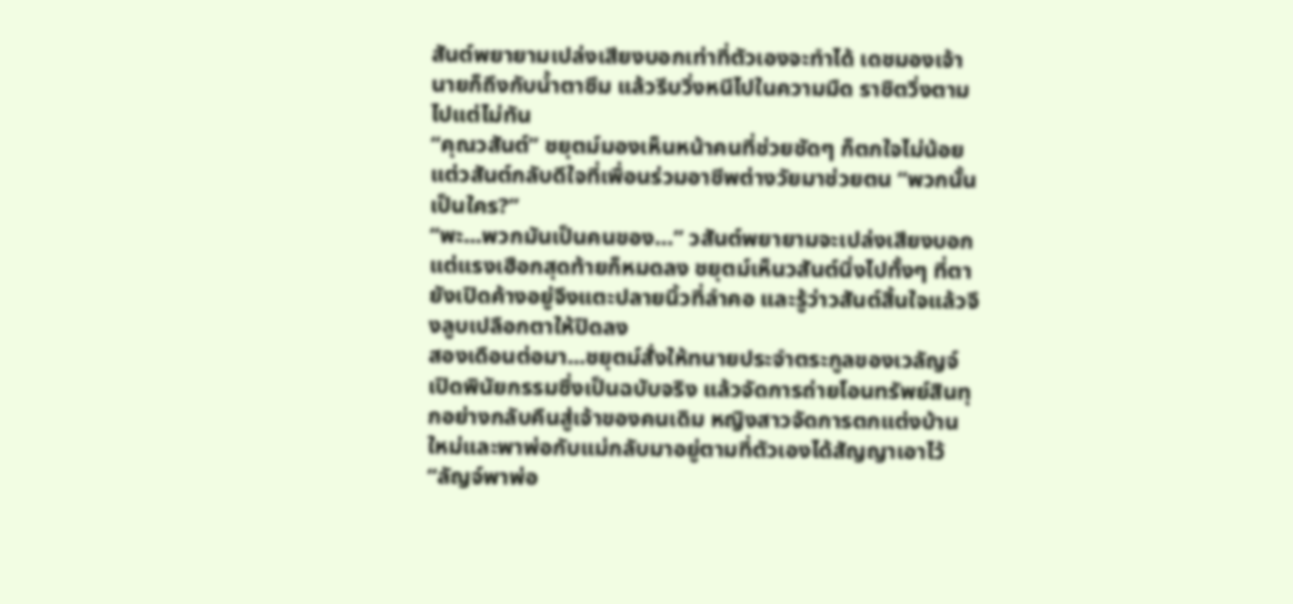สันต์พยายามเปล่งเสียงบอกเท่าที่ตัวเองจะทำได้ เดชมองเจ้านายก็ถึงกับน้ำตาซึม แล้วรีบวิ่งหนีไปในความมืด ราชิตวิ่งตามไปแต่ไม่ทัน
“คุณวสันต์” ชยุตม์มองเห็นหน้าคนที่ช่วยชัดๆ ก็ตกใจไม่น้อย แต่วสันต์กลับดีใจที่เพื่อนร่วมอาชีพต่างวัยมาช่วยตน “พวกนั้นเป็นใคร?”
“พะ...พวกมันเป็นคนของ…” วสันต์พยายามจะเปล่งเสียงบอก แต่แรงเฮือกสุดท้ายก็หมดลง ชยุตม์เห็นวสันต์นิ่งไปทั้งๆ ที่ตายังเปิดค้างอยู่จึงแตะปลายนิ้วที่ลำคอ และรู้ว่าวสันต์สิ้นใจแล้วจึงลูบเปลือกตาให้ปิดลง
สองเดือนต่อมา...ชยุตม์สั่งให้ทนายประจำตระกูลของเวลัญจ์เปิดพินัยกรรมซึ่งเป็นฉบับจริง แล้วจัดการถ่ายโอนทรัพย์สินทุกอย่างกลับคืนสู่เจ้าของคนเดิม หญิงสาวจัดการตกแต่งบ้านใหม่และพาพ่อกับแม่กลับมาอยู่ตามที่ตัวเองได้สัญญาเอาไว้“ลัญจ์พาพ่อ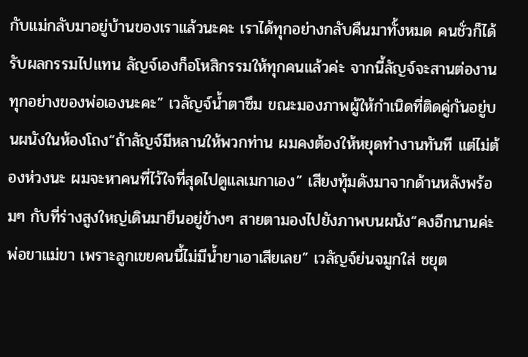กับแม่กลับมาอยู่บ้านของเราแล้วนะคะ เราได้ทุกอย่างกลับคืนมาทั้งหมด คนชั่วก็ได้รับผลกรรมไปแทน ลัญจ์เองก็อโหสิกรรมให้ทุกคนแล้วค่ะ จากนี้ลัญจ์จะสานต่องานทุกอย่างของพ่อเองนะคะ” เวลัญจ์น้ำตาซึม ขณะมองภาพผู้ให้กำเนิดที่ติดคู่กันอยู่บนผนังในห้องโถง“ถ้าลัญจ์มีหลานให้พวกท่าน ผมคงต้องให้หยุดทำงานทันที แต่ไม่ต้องห่วงนะ ผมจะหาคนที่ไว้ใจที่สุดไปดูแลเมกาเอง” เสียงทุ้มดังมาจากด้านหลังพร้อมๆ กับที่ร่างสูงใหญ่เดินมายืนอยู่ข้างๆ สายตามองไปยังภาพบนผนัง“คงอีกนานค่ะพ่อขาแม่ขา เพราะลูกเขยคนนี้ไม่มีน้ำยาเอาเสียเลย” เวลัญจ์ย่นจมูกใส่ ชยุต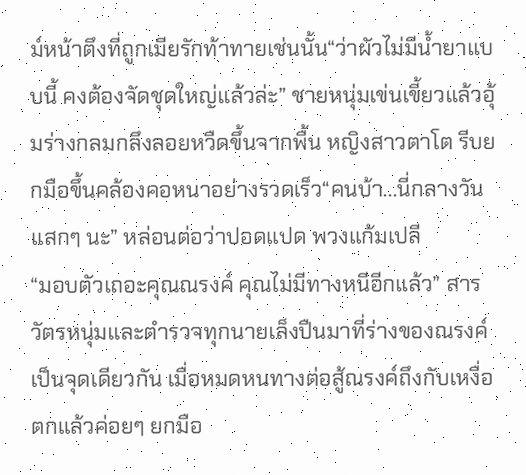ม์หน้าตึงที่ถูกเมียรักท้าทายเช่นนั้น“ว่าผัวไม่มีน้ำยาแบบนี้ คงต้องจัดชุดใหญ่แล้วล่ะ” ชายหนุ่มเข่นเขี้ยวแล้วอุ้มร่างกลมกลึงลอยหวืดขึ้นจากพื้น หญิงสาวตาโต รีบยกมือขึ้นคล้องคอหนาอย่างรวดเร็ว“คนบ้า...นี่กลางวันแสกๆ นะ” หล่อนต่อว่าปอดแปด พวงแก้มเปลี
“มอบตัวเถอะคุณณรงค์ คุณไม่มีทางหนีอีกแล้ว” สารวัตรหนุ่มและตำรวจทุกนายเล็งปืนมาที่ร่างของณรงค์เป็นจุดเดียวกัน เมื่อหมดหนทางต่อสู้ณรงค์ถึงกับเหงื่อตกแล้วค่อยๆ ยกมือ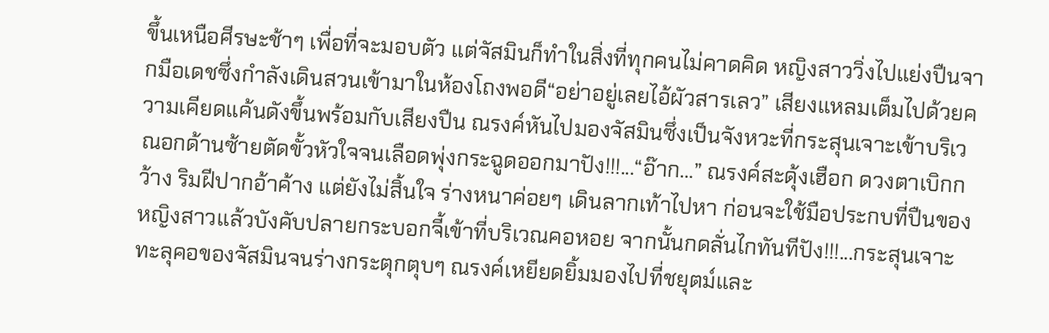ขึ้นเหนือศีรษะช้าๆ เพื่อที่จะมอบตัว แต่จัสมินก็ทำในสิ่งที่ทุกคนไม่คาดคิด หญิงสาววิ่งไปแย่งปืนจากมือเดชซึ่งกำลังเดินสวนเข้ามาในห้องโถงพอดี“อย่าอยู่เลยไอ้ผัวสารเลว” เสียงแหลมเต็มไปด้วยความเคียดแค้นดังขึ้นพร้อมกับเสียงปืน ณรงค์หันไปมองจัสมินซึ่งเป็นจังหวะที่กระสุนเจาะเข้าบริเวณอกด้านซ้ายตัดขั้วหัวใจจนเลือดพุ่งกระฉูดออกมาปัง!!!...“อ๊าก…” ณรงค์สะดุ้งเฮือก ดวงตาเบิกกว้าง ริมฝีปากอ้าค้าง แต่ยังไม่สิ้นใจ ร่างหนาค่อยๆ เดินลากเท้าไปหา ก่อนจะใช้มือประกบที่ปืนของหญิงสาวแล้วบังคับปลายกระบอกจี้เข้าที่บริเวณคอหอย จากนั้นกดลั่นไกทันทีปัง!!!...กระสุนเจาะทะลุคอของจัสมินจนร่างกระตุกตุบๆ ณรงค์เหยียดยิ้มมองไปที่ชยุตม์และ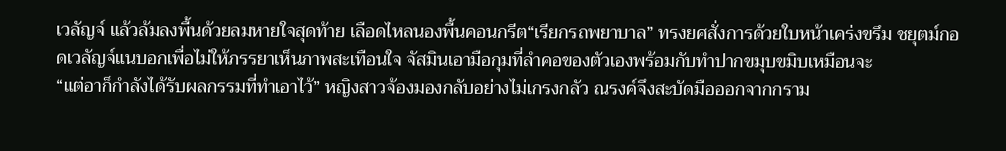เวลัญจ์ แล้วล้มลงพื้นด้วยลมหายใจสุดท้าย เลือดไหลนองพื้นคอนกรีต“เรียกรถพยาบาล” ทรงยศสั่งการด้วยใบหน้าเคร่งขรึม ชยุตม์กอดเวลัญจ์แนบอกเพื่อไม่ให้ภรรยาเห็นภาพสะเทือนใจ จัสมินเอามือกุมที่ลำคอของตัวเองพร้อมกับทำปากขมุบขมิบเหมือนจะ
“แต่อาก็กำลังได้รับผลกรรมที่ทำเอาไว้” หญิงสาวจ้องมองกลับอย่างไม่เกรงกลัว ณรงค์จึงสะบัดมือออกจากกราม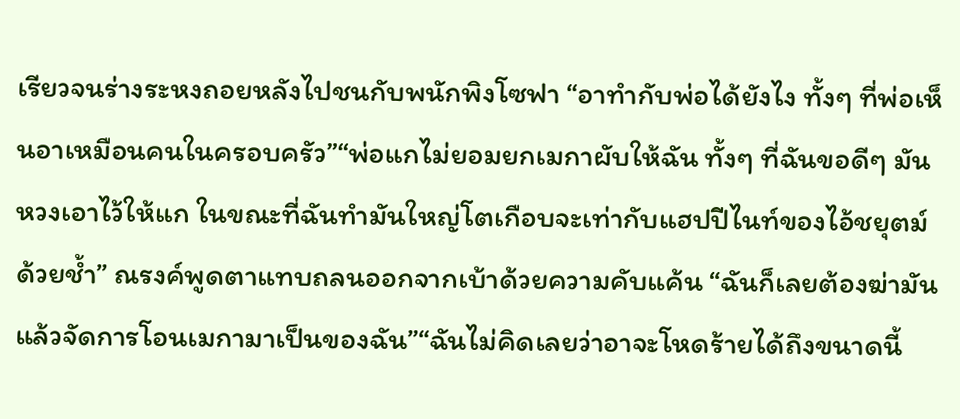เรียวจนร่างระหงถอยหลังไปชนกับพนักพิงโซฟา “อาทำกับพ่อได้ยังไง ทั้งๆ ที่พ่อเห็นอาเหมือนคนในครอบครัว”“พ่อแกไม่ยอมยกเมกาผับให้ฉัน ทั้งๆ ที่ฉันขอดีๆ มันหวงเอาไว้ให้แก ในขณะที่ฉันทำมันใหญ่โตเกือบจะเท่ากับแฮปปีไนท์ของไอ้ชยุตม์ด้วยช้ำ” ณรงค์พูดตาแทบถลนออกจากเบ้าด้วยความคับแค้น “ฉันก็เลยต้องฆ่ามัน แล้วจัดการโอนเมกามาเป็นของฉัน”“ฉันไม่คิดเลยว่าอาจะโหดร้ายได้ถึงขนาดนี้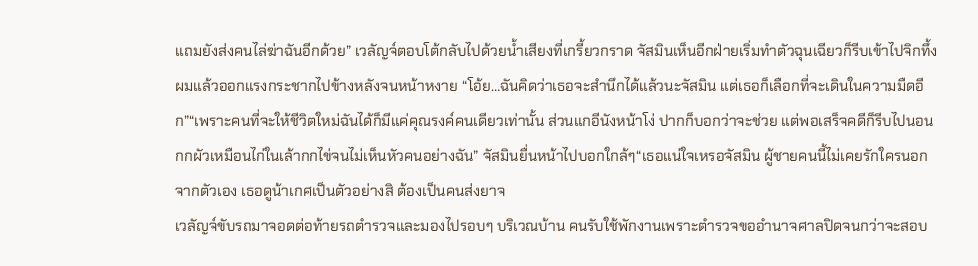แถมยังส่งคนไล่ฆ่าฉันอีกด้วย” เวลัญจ์ตอบโต้กลับไปด้วยน้ำเสียงที่เกรี้ยวกราด จัสมินเห็นอีกฝ่ายเริ่มทำตัวฉุนเฉียวก็รีบเข้าไปจิกทึ้งผมแล้วออกแรงกระชากไปข้างหลังจนหน้าหงาย “โอ้ย…ฉันคิดว่าเธอจะสำนึกได้แล้วนะจัสมิน แต่เธอก็เลือกที่จะเดินในความมืดอีก”“เพราะคนที่จะให้ชีวิตใหม่ฉันได้ก็มีแค่คุณรงค์คนเดียวเท่านั้น ส่วนแกอีนังหน้าโง่ ปากก็บอกว่าจะช่วย แต่พอเสร็จคดีก็รีบไปนอนกกผัวเหมือนไก่ในเล้ากกไข่จนไม่เห็นหัวคนอย่างฉัน” จัสมินยื่นหน้าไปบอกใกล้ๆ“เธอแน่ใจเหรอจัสมิน ผู้ชายคนนี้ไม่เคยรักใครนอกจากตัวเอง เธอดูน้าเกศเป็นตัวอย่างสิ ต้องเป็นคนส่งยาจ
เวลัญจ์ขับรถมาจอดต่อท้ายรถตำรวจและมองไปรอบๆ บริเวณบ้าน คนรับใช้พักงานเพราะตำรวจขออำนาจศาลปิดจนกว่าจะสอบ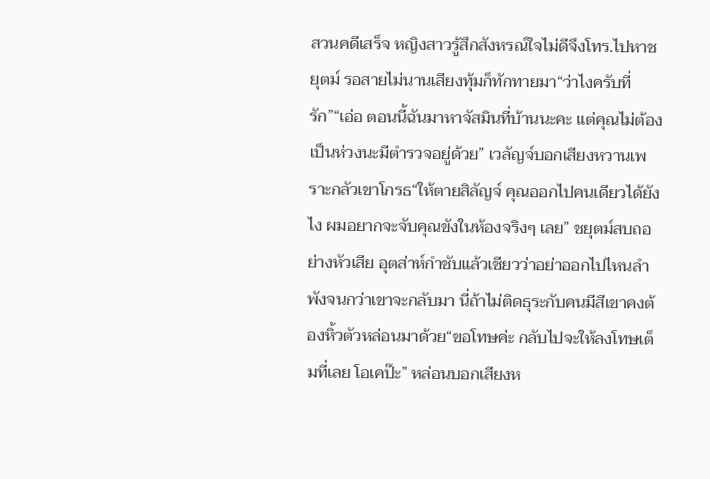สวนคดีเสร็จ หญิงสาวรู้สึกสังหรณ์ใจไม่ดีจึงโทร.ไปหาชยุตม์ รอสายไม่นานเสียงทุ้มก็ทักทายมา“ว่าไงครับที่รัก”“เอ่อ ตอนนี้ฉันมาหาจัสมินที่บ้านนะคะ แต่คุณไม่ต้องเป็นห่วงนะมีตำรวจอยู่ด้วย” เวลัญจ์บอกเสียงหวานเพราะกลัวเขาโกรธ“ให้ตายสิลัญจ์ คุณออกไปคนเดียวได้ยังไง ผมอยากจะจับคุณขังในห้องจริงๆ เลย” ชยุตม์สบถอย่างหัวเสีย อุตส่าห์กำชับแล้วเชียวว่าอย่าออกไปไหนลำพังจนกว่าเขาจะกลับมา นี่ถ้าไม่ติดธุระกับคนมีสีเขาคงต้องหิ้วตัวหล่อนมาด้วย“ขอโทษค่ะ กลับไปจะให้ลงโทษเต็มที่เลย โอเคป๊ะ” หล่อนบอกเสียงห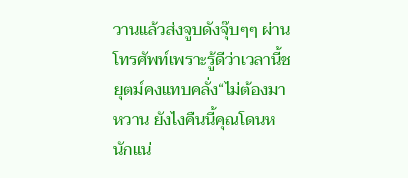วานแล้วส่งจูบดังจุ๊บๆๆ ผ่านโทรศัพท์เพราะรู้ดีว่าเวลานี้ชยุตม์คงแทบคลั่ง“ไม่ต้องมาหวาน ยังไงคืนนี้คุณโดนหนักแน่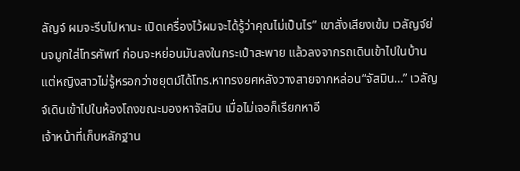ลัญจ์ ผมจะรีบไปหานะ เปิดเครื่องไว้ผมจะได้รู้ว่าคุณไม่เป็นไร” เขาสั่งเสียงเข้ม เวลัญจ์ย่นจมูกใส่โทรศัพท์ ก่อนจะหย่อนมันลงในกระเป๋าสะพาย แล้วลงจากรถเดินเข้าไปในบ้าน แต่หญิงสาวไม่รู้หรอกว่าชยุตม์ได้โทร.หาทรงยศหลังวางสายจากหล่อน“จัสมิน…” เวลัญจ์เดินเข้าไปในห้องโถงขณะมองหาจัสมิน เมื่อไม่เจอก็เรียกหาอี
เจ้าหน้าที่เก็บหลักฐาน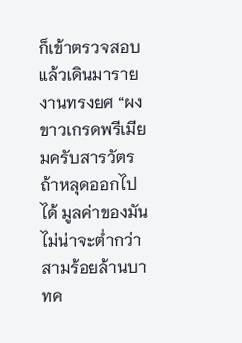ก็เข้าตรวจสอบแล้วเดินมารายงานทรงยศ “ผงขาวเกรดพรีเมียมครับสารวัตร ถ้าหลุดออกไปได้ มูลค่าของมันไม่น่าจะต่ำกว่าสามร้อยล้านบาทค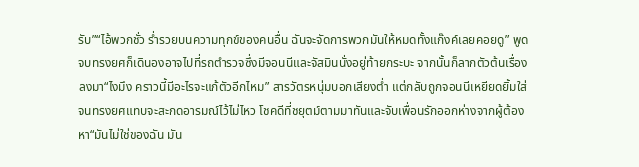รับ”“ไอ้พวกชั่ว ร่ำรวยบนความทุกข์ของคนอื่น ฉันจะจัดการพวกมันให้หมดทั้งแก๊งค์เลยคอยดู” พูดจบทรงยศก็เดินองอาจไปที่รถตำรวจซึ่งมีจอนนีและจัสมินนั่งอยู่ท้ายกระบะ จากนั้นก็ลากตัวต้นเรื่องลงมา“ไงมึง คราวนี้มีอะไรจะแก้ตัวอีกไหม” สารวัตรหนุ่มบอกเสียงต่ำ แต่กลับถูกจอนนีเหยียดยิ้มใส่ จนทรงยศแทบจะสะกดอารมณ์ไว้ไม่ไหว โชคดีที่ชยุตม์ตามมาทันและจับเพื่อนรักออกห่างจากผู้ต้องหา“มันไม่ใช่ของฉัน มัน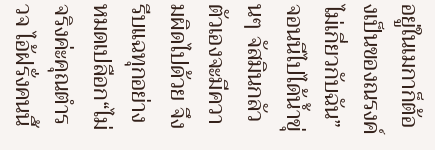อยู่ในเมกาก็ต้องเป็นของณรงค์ ไม่เกี่ยวกับฉัน” จอนนีไปได้น้ำขุ่นๆ จัสมินกลัวตัวเองจะมีความผิดไปด้วย จึงรีบแฉทุกอย่างหมดเปลือก“ไม่จริงค่ะคุณตำรวจ ไอ้ฝรั่งคนนี้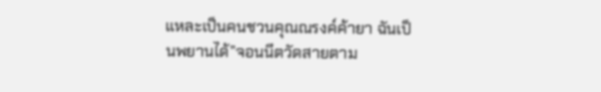แหละเป็นคนชวนคุณณรงค์ค้ายา ฉันเป็นพยานได้”จอนนีตวัดสายตาม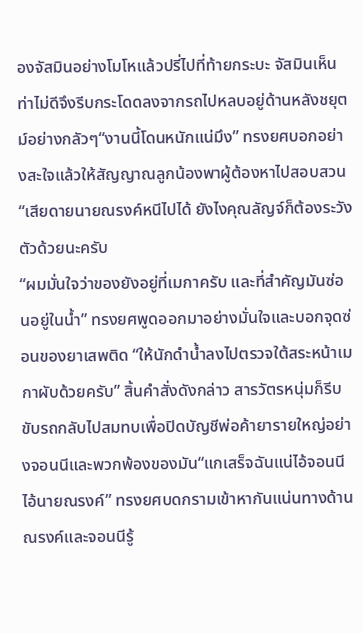องจัสมินอย่างโมโหแล้วปรี่ไปที่ท้ายกระบะ จัสมินเห็นท่าไม่ดีจึงรีบกระโดดลงจากรถไปหลบอยู่ด้านหลังชยุตม์อย่างกลัวๆ“งานนี้โดนหนักแน่มึง” ทรงยศบอกอย่างสะใจแล้วให้สัญญาณลูกน้องพาผู้ต้องหาไปสอบสวน“เสียดายนายณรงค์หนีไปได้ ยังไงคุณลัญจ์ก็ต้องระวังตัวด้วยนะครับ
“ผมมั่นใจว่าของยังอยู่ที่เมกาครับ และที่สำคัญมันซ่อนอยู่ในน้ำ” ทรงยศพูดออกมาอย่างมั่นใจและบอกจุดซ่อนของยาเสพติด “ให้นักดำน้ำลงไปตรวจใต้สระหน้าเมกาผับด้วยครับ” สิ้นคำสั่งดังกล่าว สารวัตรหนุ่มก็รีบขับรถกลับไปสมทบเพื่อปิดบัญชีพ่อค้ายารายใหญ่อย่างจอนนีและพวกพ้องของมัน“แกเสร็จฉันแน่ไอ้จอนนี ไอ้นายณรงค์” ทรงยศบดกรามเข้าหากันแน่นทางด้านณรงค์และจอนนีรู้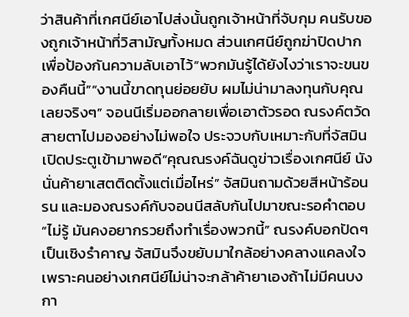ว่าสินค้าที่เกศนีย์เอาไปส่งนั้นถูกเจ้าหน้าที่จับกุม คนรับของถูกเจ้าหน้าที่วิสามัญทั้งหมด ส่วนเกศนีย์ถูกฆ่าปิดปากเพื่อป้องกันความลับเอาไว้“พวกมันรู้ได้ยังไงว่าเราจะขนของคืนนี้”“งานนี้ขาดทุนย่อยยับ ผมไม่น่ามาลงทุนกับคุณเลยจริงๆ” จอนนีเริ่มออกลายเพื่อเอาตัวรอด ณรงค์ตวัดสายตาไปมองอย่างไม่พอใจ ประจวบกับเหมาะกับที่จัสมินเปิดประตูเข้ามาพอดี“คุณณรงค์ฉันดูข่าวเรื่องเกศนีย์ นังนั่นค้ายาเสตติดตั้งแต่เมื่อไหร่” จัสมินถามด้วยสีหน้าร้อนรน และมองณรงค์กับจอนนีสลับกันไปมาขณะรอคำตอบ“ไม่รู้ มันคงอยากรวยถึงทำเรื่องพวกนี้” ณรงค์บอกปัดๆ เป็นเชิงรำคาญ จัสมินจึงขยับมาใกล้อย่างคลางแคลงใจ เพราะคนอย่างเกศนีย์ไม่น่าจะกล้าค้ายาเองถ้าไม่มีคนบงกา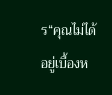ร“คุณไม่ได้อยู่เบื้องห